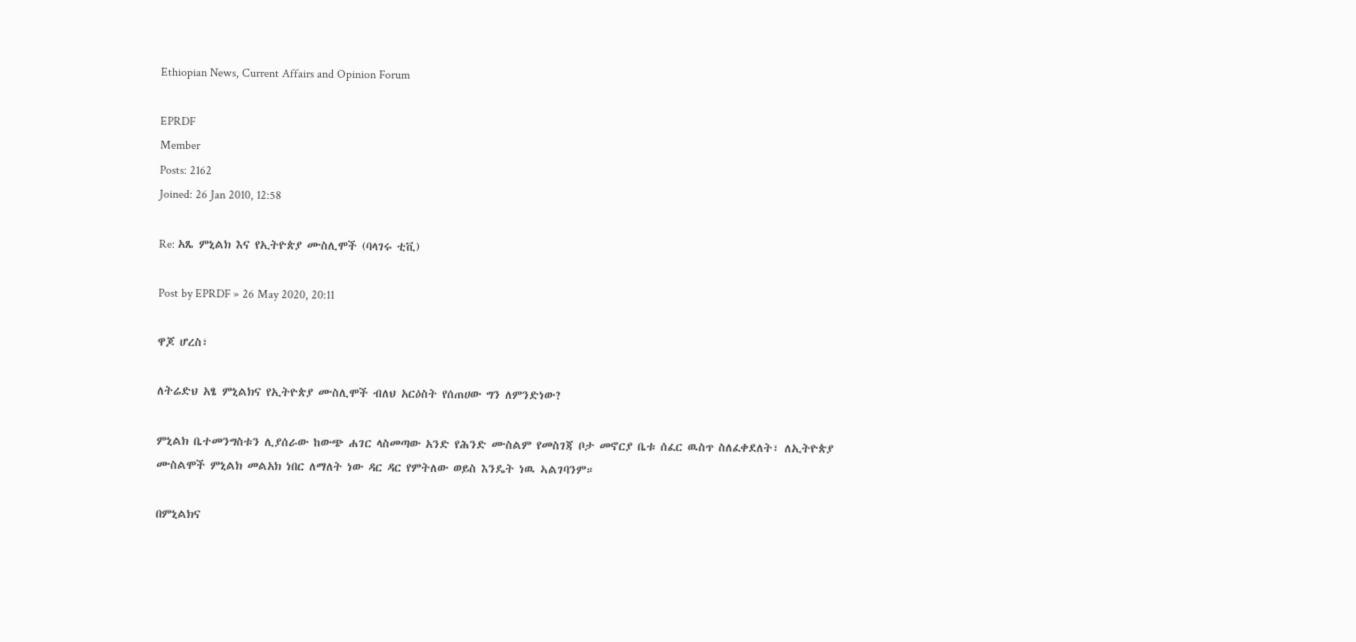Ethiopian News, Current Affairs and Opinion Forum

EPRDF
Member
Posts: 2162
Joined: 26 Jan 2010, 12:58

Re: አጼ ምኒልክ እና የኢትዮጵያ ሙስሊሞች (ባላገሩ ቲቪ)

Post by EPRDF » 26 May 2020, 20:11

ዋጆ ሆረስ፣

ለትሬድህ አፄ ምኒልክና የኢትዮጵያ ሙስሊሞች ብለህ አርዕስት የሰጠሀው ግን ለምንድነው?

ምኒልክ ቤተመንግስቱን ሊያሰራው ከውጭ ሐገር ላስመጣው አንድ የሕንድ ሙስልም የመስገጃ ቦታ መኖርያ ቤቱ ሰፈር ዉስጥ ስለፈቀደለት፣ ለኢትዮጵያ ሙስልሞች ምኒልክ መልአክ ነበር ለማለት ነው ዳር ዳር የምትለው ወይስ እንዴት ነዉ ኣልገባንም።

በምኒልክና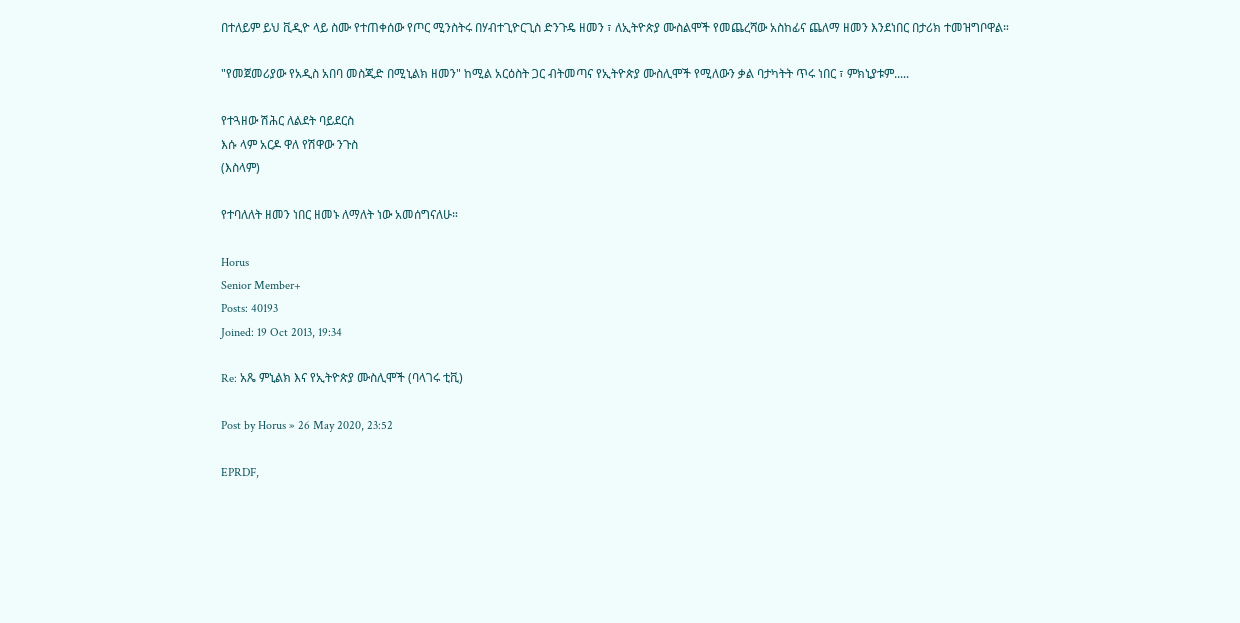በተለይም ይህ ቪዲዮ ላይ ስሙ የተጠቀሰው የጦር ሚንስትሩ በሃብተጊዮርጊስ ድንጉዴ ዘመን ፣ ለኢትዮጵያ ሙስልሞች የመጨረሻው አስከፊና ጨለማ ዘመን እንደነበር በታሪክ ተመዝግቦዋል።

"የመጀመሪያው የአዲስ አበባ መስጂድ በሚኒልክ ዘመን" ከሚል አርዕስት ጋር ብትመጣና የኢትዮጵያ ሙስሊሞች የሚለውን ቃል ባታካትት ጥሩ ነበር ፣ ምክኒያቱም.....

የተጓዘው ሽሕር ለልደት ባይደርስ
እሱ ላም አርዶ ዋለ የሽዋው ንጉስ
(እስላም)

የተባለለት ዘመን ነበር ዘመኑ ለማለት ነው አመሰግናለሁ።

Horus
Senior Member+
Posts: 40193
Joined: 19 Oct 2013, 19:34

Re: አጼ ምኒልክ እና የኢትዮጵያ ሙስሊሞች (ባላገሩ ቲቪ)

Post by Horus » 26 May 2020, 23:52

EPRDF,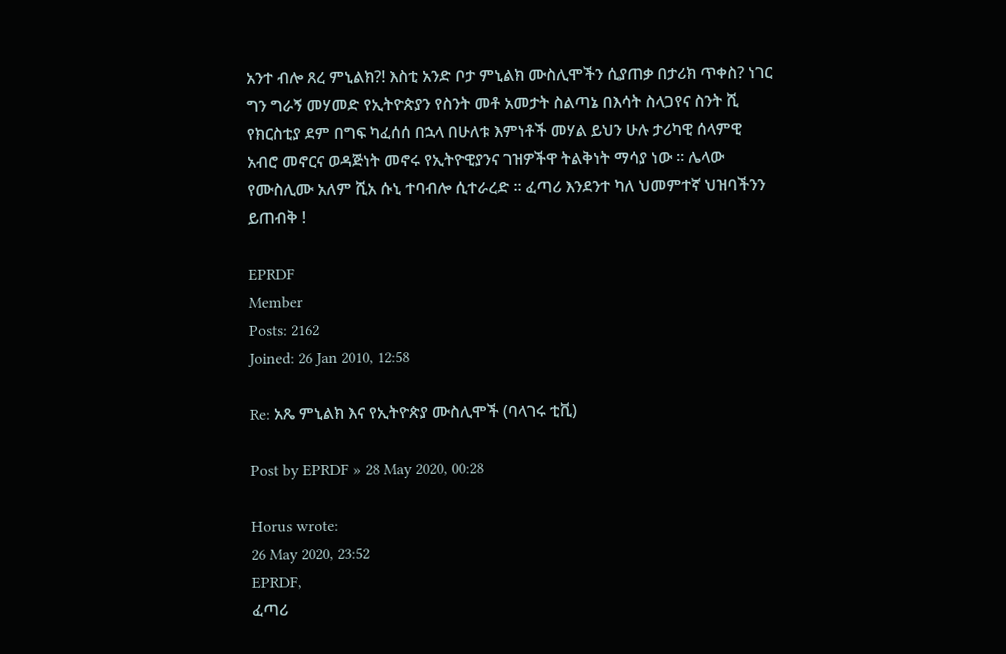አንተ ብሎ ጸረ ምኒልክ?! እስቲ አንድ ቦታ ምኒልክ ሙስሊሞችን ሲያጠቃ በታሪክ ጥቀስ? ነገር ግን ግራኝ መሃመድ የኢትዮጵያን የስንት መቶ አመታት ስልጣኔ በእሳት ስላጋየና ስንት ሺ የክርስቲያ ደም በግፍ ካፈሰሰ በኋላ በሁለቱ እምነቶች መሃል ይህን ሁሉ ታሪካዊ ሰላምዊ አብሮ መኖርና ወዳጅነት መኖሩ የኢትዮዊያንና ገዝዎችዋ ትልቅነት ማሳያ ነው ። ሌላው የሙስሊሙ አለም ሺአ ሱኒ ተባብሎ ሲተራረድ ። ፈጣሪ እንደንተ ካለ ህመምተኛ ህዝባችንን ይጠብቅ !

EPRDF
Member
Posts: 2162
Joined: 26 Jan 2010, 12:58

Re: አጼ ምኒልክ እና የኢትዮጵያ ሙስሊሞች (ባላገሩ ቲቪ)

Post by EPRDF » 28 May 2020, 00:28

Horus wrote:
26 May 2020, 23:52
EPRDF,
ፈጣሪ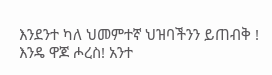እንደንተ ካለ ህመምተኛ ህዝባችንን ይጠብቅ !
እንዴ ዋጆ ሖረስ! አንተ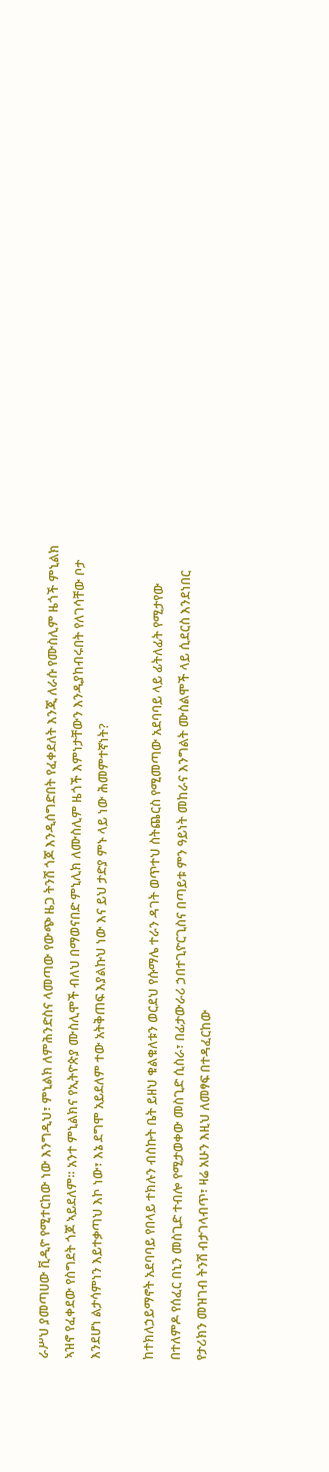ራሥህ ያመጣሀው ቪዲዮ የሚተርከው ነው እንግዲህ፣ ምኒልክ ለምሕንድስና ላመጣው የውጭ ዜጋ ትንሽ ጎጆ እንዲሰግድበት የፈቀደለት እንጂ ለራሱ የሙስሊም ዜጎች ምኒልክ ኣዝኖ የፈቀደው የስግደት ጎጆ ኣይደለም። አንተ ምኒልክና የኢትዮጵያ ሙስሊሞች ብለህ በማወናበድ ምኒሊክ ለሙስሊም ዜጎች እምነታቸውን እንዲያከብሩበት የለገሳቸው ቦታ እንደሆነ ልታሳምነን እይተቃጣህ እኮ ነው፣ እኔ ደግሞ አይደለም ተው አትቅጠፍ እያልኩህ ነው እና ይህ ታድያ ምኑ ላይ ነው ሕመምተኛነት?

ከተክለኃይማኖት አደባባይ የበላይ ተክሉን ብስኩት ቤት ይዘህ ቁልቁለቱን ወርደህ የሱማሌ ተራን ዳገት ወጥተህ ስትጨርስ የሚመጣው አደባባይ ላይ ፊትለፊት የሚታየው በተለምዶ የሰፈር በኒን መስጊድ ተብሎ የሚታወቀው መስጊድ ሲስራ፣ በፊታውራሪ ኃበተጊዮርጊስና በጣይቱ ምን ዓይነት መከራና እንግልት ሙስልሞች ላይ ሲደርስ እንደነበር የታሪክን መዝገብ ትንሽ ብታገላብጥ፣ ዛሬ አሁን እዚህ ለመፃፍ በተዳፈርከው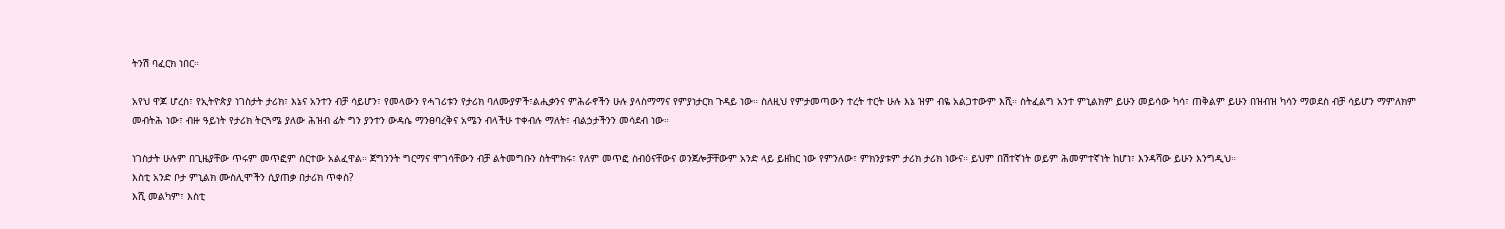ትንሽ ባፈርክ ነበር።

አየህ ዋጆ ሆረስ፣ የኢትዮጵያ ነገስታት ታሪክ፣ እኔና አንተን ብቻ ሳይሆን፣ የመላውን የሓገሪቱን የታሪክ ባለሙያዎች፣ልሒቃንና ምሕራኖችን ሁሉ ያላስማማና የምያነታርክ ጉዳይ ነው። ስለዚህ የምታመጣውን ተረት ተርት ሁሉ እኔ ዝም ብዬ አልጋተውም እሺ። ስትፈልግ አንተ ምኒልክም ይሁን መይሳው ካሳ፣ ጠቅልም ይሁን በዝብዝ ካሳን ማወደስ ብቻ ሳይሆን ማምለክም መብትሕ ነው፣ ብዙ ዓይነት የታሪክ ትርጓሜ ያለው ሕዝብ ፊት ግን ያንተን ውዳሴ ማንፀባረቅና አሜን ብላችሁ ተቀብሉ ማለት፣ ብልኃታችንን መሳደብ ነው።

ነገስታት ሁሉም በጊዜያቸው ጥሩም መጥፎም ሰርተው አልፈዋል። ጀግንንት ግርማና ሞገሳቸውን ብቻ ልትመግቡን ስትሞክሩ፣ የለም መጥፎ ስብዕናቸውና ወንጀሎቻቸውም አንድ ላይ ይዘከር ነው የምንለው፣ ምክንያቱም ታሪክ ታሪክ ነውና። ይህም በሽተኛነት ወይም ሕመምተኛነት ከሆነ፣ እንዳሻው ይሁን እንግዲህ።
እስቲ አንድ ቦታ ምኒልክ ሙስሊሞችን ሲያጠቃ በታሪክ ጥቀስ?
እሺ መልካም፣ እስቲ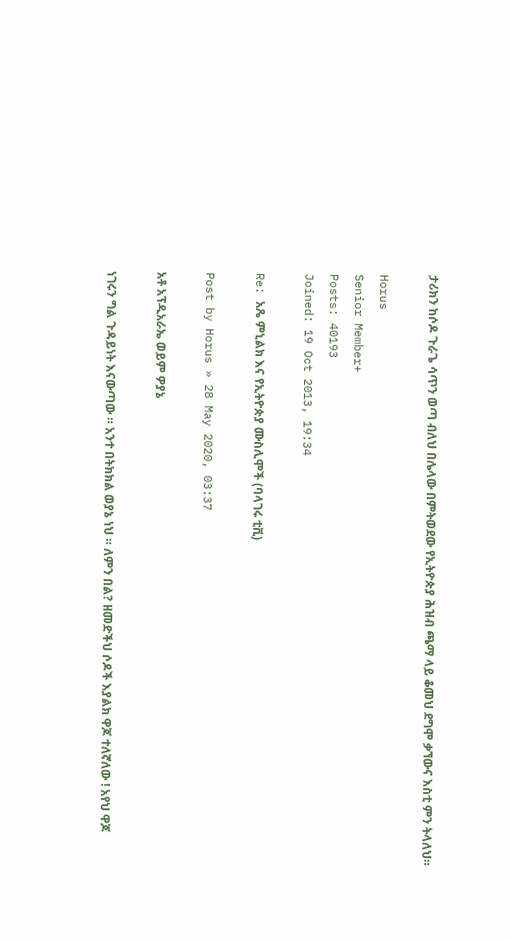ታሪክን ከሶዶ ጉራጌ ሳጥን ወጣ ብለህ በሌላው በምትወደው የኢትዮጵያ ሕዝብ ጫማ ላይ ቆመህ ደግሞ ቃኘውና እስቲ ምን ትላለህ።

Horus
Senior Member+
Posts: 40193
Joined: 19 Oct 2013, 19:34

Re: አጼ ምኒልክ እና የኢትዮጵያ ሙስሊሞች (ባላገሩ ቲቪ)

Post by Horus » 28 May 2020, 03:37

አቶ አፕዲአራኤ ወይም ዎያኔ

ነገሩን ግል ጉዳይነት እናውጣው ። አንተ በትክክል ወያኔ ነህ ። ለምን በል? ዘመድችህ ሶዶች እያልክ ዋጆ ተለኛለው ! አየህ ዋጆ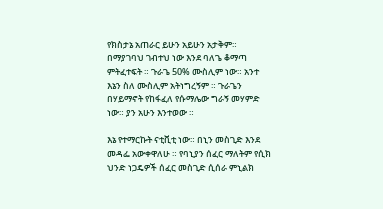የክስታኔ አጠራር ይሁን አይሁን አታቅም። በማያገባህ ገብተህ ነው እንደ ባለጌ ቆማጣ ምትፈተፍት ። ጉራጌ 50% ሙስሊም ነው። አንተ እኔን ስለ ሙስሊም አትነግረኝም ። ጉራጌን በሃይማኖት የከፋፈለ የሱማሌው ግራኝ መሃምድ ነው። ያን አሁን እንተወው ።

እኔ የተማርኩት ናቲቪቲ ነው። በኒን መስጊድ እንደ መዳፌ አውቀዋለሁ ። የባኒያን ሰፈር ማለትም የሲክ ህንድ ነጋዴዎች ሰፈር መስጊድ ሲሰራ ምኒልክ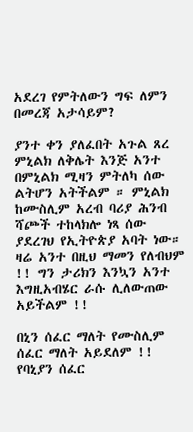አደረገ የምትለውን ግፍ ለምን በመረጃ አታሳይም?

ያንተ ቀን ያለፈበት አጉል ጸረ ምኒልክ ለቅሌት እንጅ አንተ በምኒልክ ሚዛን ምትለካ ሰው ልትሆን አትችልም ። ምኒልክ ከሙስሊም አረብ ባሪያ ሕንብ ሻጮች ተከላክሎ ነጻ ሰው ያደረገህ የኢትዮጵያ አባት ነው። ዛሬ አንተ በዚህ ማመን የለብህም !! ግን ታሪክን እንኳን አንተ እግዚአብሄር ራሱ ሊለውጠው አይችልም !!

በኒን ሰፈር ማለት የሙስሊም ሰፈር ማለት አይደለም !! የባኒያን ሰፈር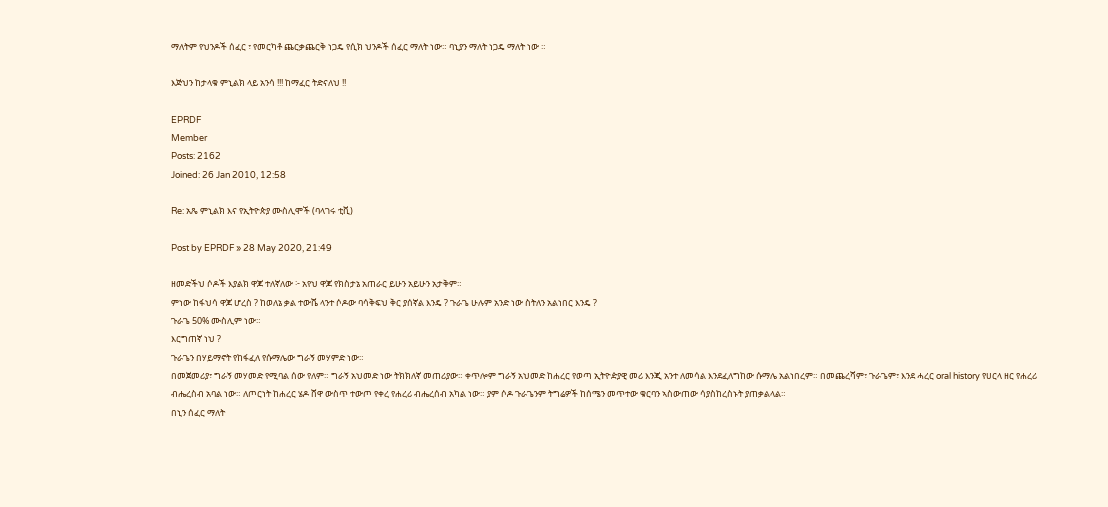ማለትም የህንዶች ሰፈር ፣ የመርካቶ ጨርቃጨርቅ ነጋዴ የሲክ ህንዶች ሰፈር ማለት ነው። ባኒያን ማለት ነጋዴ ማለት ነው ።

እጅህን ከታላቁ ምኒልክ ላይ አንሳ !!! ከማፈር ትድናለህ !!

EPRDF
Member
Posts: 2162
Joined: 26 Jan 2010, 12:58

Re: አጼ ምኒልክ እና የኢትዮጵያ ሙስሊሞች (ባላገሩ ቲቪ)

Post by EPRDF » 28 May 2020, 21:49

ዘመድችህ ሶዶች እያልክ ዋጆ ተለኛለው ፦ አየህ ዋጆ የክስታኔ አጠራር ይሁን አይሁን አታቅም።
ምነው ከፋህሳ ዋጆ ሆረስ ? ከወለኔ ቃል ተውሼ ላንተ ሶዶው ባሳቅፍህ ቅር ያሰኛል እንዴ ? ጉራጌ ሁሉም አንድ ነው ስትለን አልነበር እንዴ ?
ጉራጌ 50% ሙስሊም ነው።
እርግጠኛ ነህ ?
ጉራጌን በሃይማኖት የከፋፈለ የሱማሌው ግራኝ መሃምድ ነው።
በመጀመሪያ፣ ግራኝ መሃመድ የሚባል ሰው የለም። ግራኝ አህመድ ነው ትክክለኛ መጠሪያው። ቀጥሎም ግራኝ አህመድ ከሐረር የወጣ ኢትዮዽያዊ መሪ እንጂ አንተ ለመሳል እንደፈለግከው ሱማሌ አልነበረም። በመጨረሻም፣ ጉራጌም፣ እንደ ሓረር oral history የሀርላ ዘር የሐረሪ ብሔረስብ አባል ነው። ለጦርነት ከሐረር ሄዶ ሸዋ ውስጥ ተውጦ የቀረ የሐረሪ ብሔረሰብ አካል ነው። ያም ሶዶ ጉራጌንም ትግሬዎች ከሰሜን መጥተው ቁርባን ኣስውጠው ሳያስከረስኑት ያጠቃልላል።
በኒን ሰፈር ማለት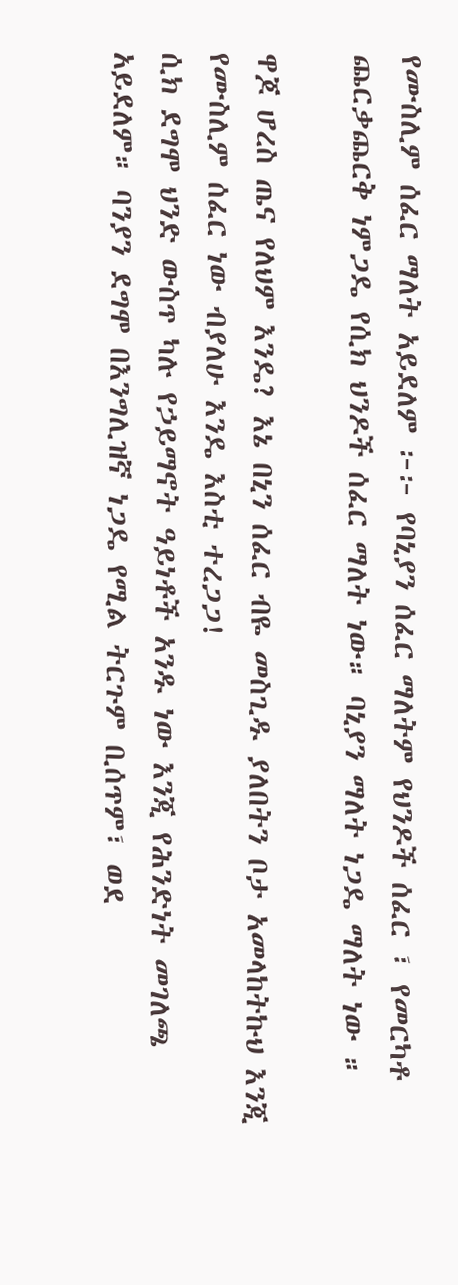የሙስሊም ሰፈር ማለት አይደለም ፦፦ የባኒያን ሰፈር ማለትም የህንዶች ሰፈር ፣ የመርካቶ ጨርቃጨርቅ ነምጋዴ የሲክ ህንዶች ሰፈር ማለት ነው። ባኒያን ማለት ነጋዴ ማለት ነው ።

ዋጆ ሆረስ ጤና የለህም እንዴ? እኔ በኒን ሰፈር ብዬ መስጊዱ ያለበትን ቦታ አመላከትኩህ እንጂ የሙስሊም ሰፈር ነው ብያለሁ እንዴ እስቲ ተረጋጋ!
ሲክ ደግሞ ህንድ ውስጥ ካሉ የኃይማኖት ዓይነቶች አንዱ ነው እንጂ የሕንድነት መገለጫ አይደለም። ባንያን ደግሞ በእንግሊዝኛ ነጋዴ የሚል ትርጉም ቢሰጥም፣ ወደ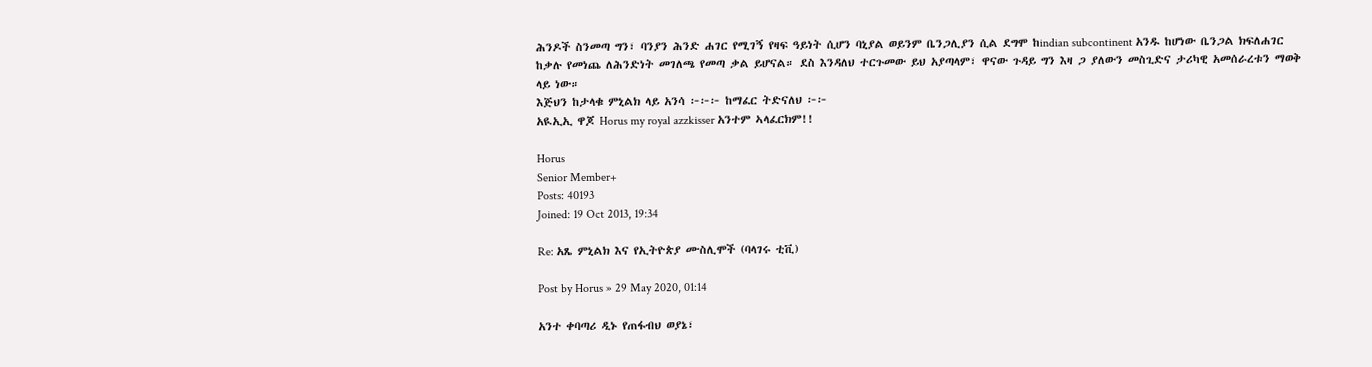ሕንዶች ስንመጣ ግን፣ ባንያን ሕንድ ሐገር የሚገኝ የዛፍ ዓይነት ሲሆን ባኒያል ወይንም ቤንጋሊያን ሲል ደግሞ ከindian subcontinent አንዱ ከሆነው ቤንጋል ክፍለሐገር ከቃሉ የመነጨ ለሕንድነት መገለጫ የመጣ ቃል ይሆናል። ደስ እንዳለህ ተርጉመው ይህ አያጣላም፣ ዋናው ጉዳይ ግን እዛ ጋ ያለውን መስጊድና ታሪካዊ አመሰራረቱን ማወቅ ላይ ነው።
እጅህን ከታላቁ ምኒልክ ላይ አንሳ ፦፦፦ ከማፈር ትድናለህ ፦፦
አዪኢኢ ዋጆ Horus my royal azzkisser አንተም ኣላፈርክም!!

Horus
Senior Member+
Posts: 40193
Joined: 19 Oct 2013, 19:34

Re: አጼ ምኒልክ እና የኢትዮጵያ ሙስሊሞች (ባላገሩ ቲቪ)

Post by Horus » 29 May 2020, 01:14

አንተ ቀባጣሪ ዲኑ የጠፋብህ ወያኔ፣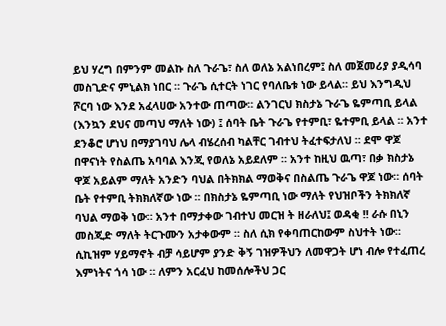ይህ ሃረግ በምንም መልኩ ስለ ጉራጌ፣ ስለ ወለኔ አልነበረም፤ ስለ መጀመሪያ ያዲሳባ መስጊድና ምኒልክ ነበር ። ጉራጌ ሲተርት ነገር የባለቤቱ ነው ይላል። ይህ እንግዲህ ሾርባ ነው እንደ አፈላሀው አንተው ጠጣው። ልንገርህ ክስታኔ ጉራጌ ዬምጣቢ ይላል (እንኳን ደህና መጣህ ማለት ነው) ፤ ሰባት ቤት ጉራጌ የተምቢ፣ ዬተምቢ ይላል ። አንተ ደንቆሮ ሆነህ በማያገባህ ሌላ ብሄረሰብ ካልቸር ገብተህ ትፈተፍታለህ ። ደሞ ዋጆ በዋናነት የስልጤ አባባል እንጂ የወለኔ አይደለም ። አንተ ከዚህ ዉጣ፣ በቃ ክስታኔ ዋጆ አይልም ማለት አንድን ባህል በትክክል ማወቅና በስልጤ ጉራጌ ዋጆ ነው። ሰባት ቤት የተምቢ ትክክለኛው ነው ። በክስታኔ ዬምጣቢ ነው ማለት የህዝቦችን ትክክለኛ ባህል ማወቅ ነው። አንተ በማታቀው ገብተህ መርዝ ት ዘራለህ፤ ወዳቂ !! ራሱ በኒን መስጂድ ማለት ትርጉሙን አታቀውም ። ስለ ሲክ የቀባጠርከውም ስህተት ነው። ሲኪዝም ሃይማኖት ብቻ ሳይሆም ያንድ ቅኝ ገዝዎችህን ለመዋጋት ሆነ ብሎ የተፈጠረ እምነትና ጎሳ ነው ። ለምን አርፈህ ከመሰሎችህ ጋር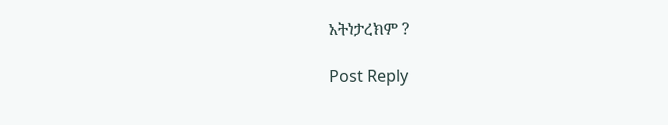አትነታረክም ?

Post Reply